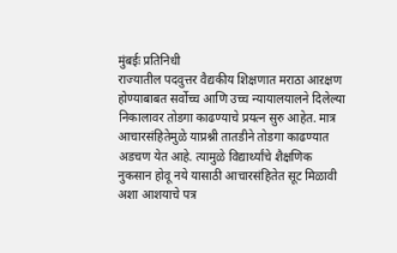मुंबईः प्रतिनिधी
राज्यातील पदवुत्तर वैद्यकीय शिक्षणात मराठा आऱक्षण होण्याबाबत सर्वोच्च आणि उच्च न्यायालयालने दिलेल्या निकालावर तोडगा काढण्याचे प्रयत्न सुरु आहेत. मात्र आचारसंहितेमुळे याप्रश्नी तातडीने तोडगा काढण्यात अडचण येत आहे. त्यामुळे विद्यार्थ्यांचे शैक्षणिक नुकसान होवू नये यासाठी आचारसंहितेत सूट मिळावी अशा आशयाचे पत्र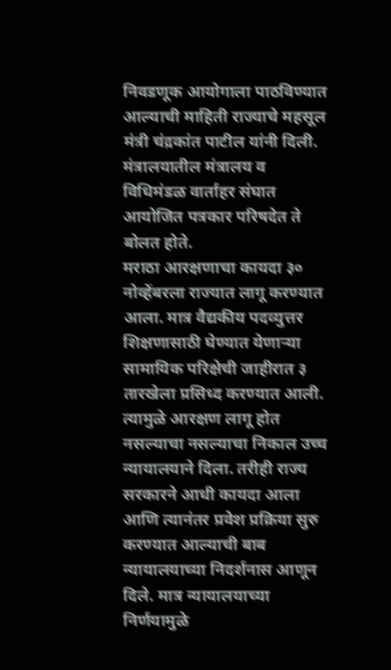निवडणूक आयोगाला पाठविण्यात आल्याची माहिती राज्याचे महसूल मंत्री चंद्रकांत पाटील यांनी दिली.
मंत्रालयातील मंत्रालय व विधिमंडळ वार्ताहर संघात आयोजित पत्रकार परिषदेत ते बोलत होते.
मराठा आरक्षणाचा कायदा ३० नोव्हेंबरला राज्यात लागू करण्यात आला. मात्र वैद्यकीय पदव्युत्तर शिक्षणासाठी घेण्यात येणाऱ्या सामायिक परिक्षेची जाहीरात ३ तारखेला प्रसिध्द करण्यात आली. त्यामुळे आरक्षण लागू होत नसल्याचा नसल्याचा निकाल उच्च न्यायालयाने दिला. तरीही राज्य सरकारने आधी कायदा आला आणि त्यानंतर प्रवेश प्रक्रिया सुरु करण्यात आल्याची बाब न्यायालयाच्या निदर्शनास आणून दिले. मात्र न्यायालयाच्या निर्णयामुळे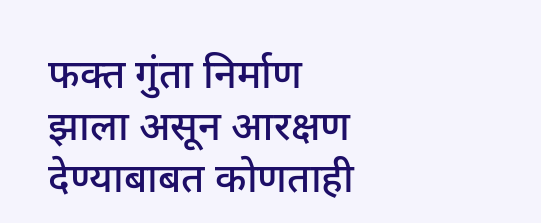फक्त गुंता निर्माण झाला असून आरक्षण देण्याबाबत कोणताही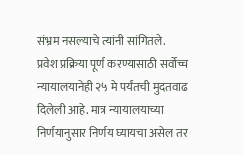संभ्रम नसल्याचे त्यांनी सांगितले.
प्रवेश प्रक्रिया पूर्ण करण्यासाठी सर्वोच्च न्यायालयानेही २५ मे पर्यंतची मुदतवाढ दिलेली आहे. मात्र न्यायालयाच्या निर्णयानुसार निर्णय घ्यायचा असेल तर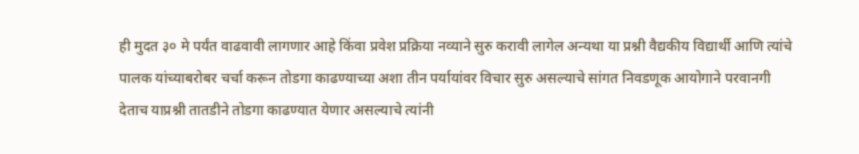ही मुदत ३० मे पर्यंत वाढवावी लागणार आहे किंवा प्रवेश प्रक्रिया नव्याने सुरु करावी लागेल अन्यथा या प्रश्नी वैद्यकीय विद्यार्थी आणि त्यांचे पालक यांच्याबरोबर चर्चा करून तोडगा काढण्याच्या अशा तीन पर्यायांवर विचार सुरु असल्याचे सांगत निवडणूक आयोगाने परवानगी देताच याप्रश्नी तातडीने तोडगा काढण्यात येणार असल्याचे त्यांनी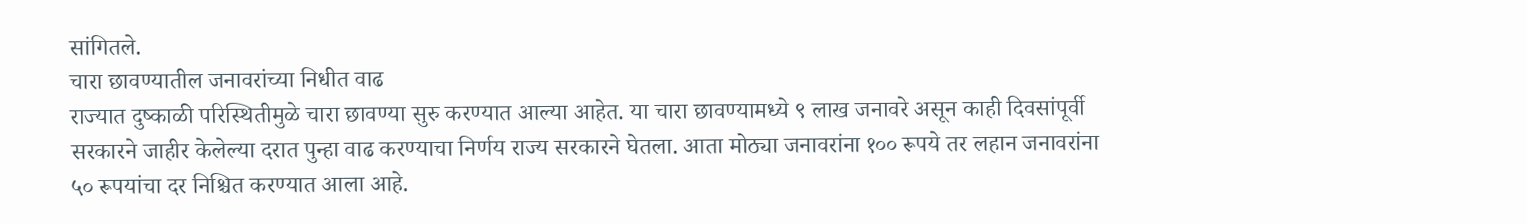सांगितले.
चारा छावण्यातील जनावरांच्या निधीत वाढ
राज्यात दुष्काळी परिस्थितीमुळे चारा छावण्या सुरु करण्यात आल्या आहेत. या चारा छावण्यामध्ये ९ लाख जनावरे असून काही दिवसांपूर्वी सरकारने जाहीर केलेल्या दरात पुन्हा वाढ करण्याचा निर्णय राज्य सरकारने घेतला. आता मोठ्या जनावरांना १०० रूपये तर लहान जनावरांना ५० रूपयांचा दर निश्चित करण्यात आला आहे.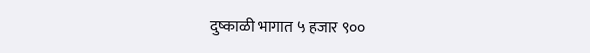दुष्काळी भागात ५ हजार ९००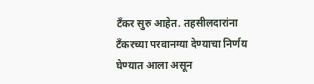टँकर सुरु आहेत. तहसीलदारांना टँकरच्या परवानग्या देण्याचा निर्णय घेण्यात आला असून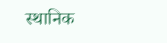स्थानिक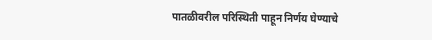पातळीवरील परिस्थिती पाहून निर्णय घेण्याचे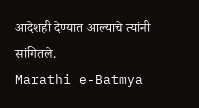आदेशही देण्यात आल्याचे त्यांनी सांगितले.
Marathi e-Batmya